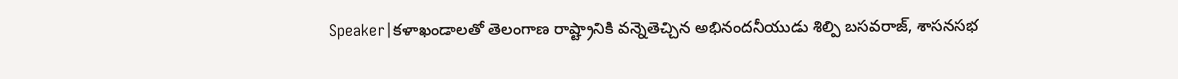Speaker|కళాఖండాలతో తెలంగాణ రాష్ట్రానికి వన్నెతెచ్చిన అభినందనీయుడు శిల్పి బసవరాజ్, శాసనసభ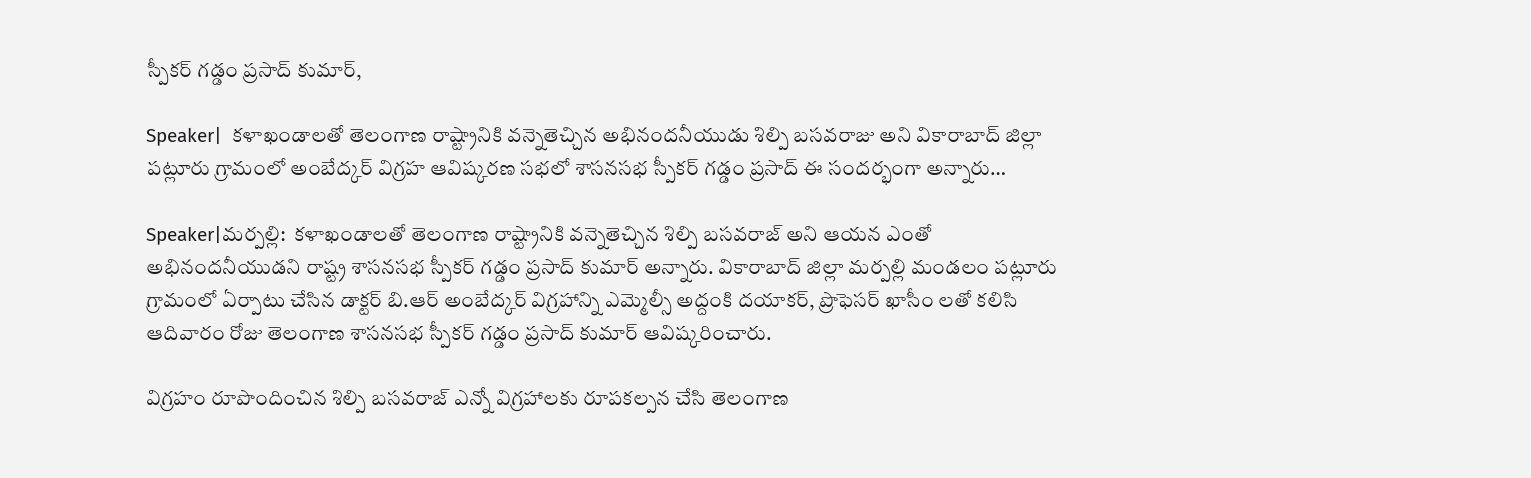స్పీకర్ గడ్డం ప్రసాద్ కుమార్,

Speaker|  కళాఖండాలతో తెలంగాణ రాష్ట్రానికి వన్నెతెచ్చిన అభినందనీయుడు శిల్పి బసవరాజు అని వికారాబాద్ జిల్లా పట్లూరు గ్రామంలో అంబేద్కర్ విగ్రహ ఆవిష్కరణ సభలో శాసనసభ స్పీకర్ గడ్డం ప్రసాద్ ఈ సందర్భంగా అన్నారు…

Speaker|మర్పల్లి:  కళాఖండాలతో తెలంగాణ రాష్ట్రానికి వన్నెతెచ్చిన శిల్పి బసవరాజ్ అని ఆయన ఎంతో అభినందనీయుడని రాష్ట్ర శాసనసభ స్పీకర్ గడ్డం ప్రసాద్ కుమార్ అన్నారు. వికారాబాద్ జిల్లా మర్పల్లి మండలం పట్లూరు గ్రామంలో ఏర్పాటు చేసిన డాక్టర్ బి.ఆర్ అంబేద్కర్ విగ్రహాన్ని ఎమ్మెల్సీ అద్దంకి దయాకర్, ప్రొఫెసర్ ఖాసీం లతో కలిసి ఆదివారం రోజు తెలంగాణ శాసనసభ స్పీకర్ గడ్డం ప్రసాద్ కుమార్ ఆవిష్కరించారు.

విగ్రహం రూపొందించిన శిల్పి బసవరాజ్ ఎన్నో విగ్రహాలకు రూపకల్పన చేసి తెలంగాణ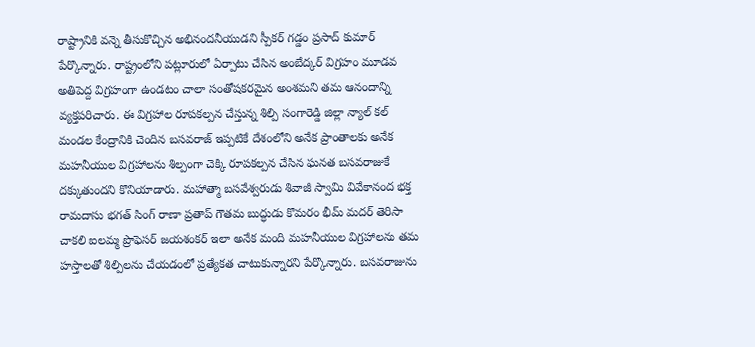రాష్ట్రానికి వన్నె తీసుకొచ్చిన అభినందనీయుడని స్పీకర్ గడ్డం ప్రసాద్ కుమార్ పేర్కొన్నారు. రాష్ట్రంలోని పట్లూరులో ఏర్పాటు చేసిన అంబేద్కర్ విగ్రహం మూడవ అతిపెద్ద విగ్రహంగా ఉండటం చాలా సంతోషకరమైన అంశమని తమ ఆనందాన్ని వ్యక్తపరిచారు. ఈ విగ్రహాల రూపకల్పన చేస్తున్న శిల్పి సంగారెడ్డి జిల్లా న్యాల్ కల్ మండల కేంద్రానికి చెందిన బసవరాజ్ ఇప్పటికే దేశంలోని అనేక ప్రాంతాలకు అనేక మహనీయుల విగ్రహాలను శిల్పంగా చెక్కి రూపకల్పన చేసిన ఘనత బసవరాజుకే దక్కుతుందని కొనియాడారు. మహాత్మా బసవేశ్వరుడు శివాజీ స్వామి వివేకానంద భక్త రామదాసు భగత్ సింగ్ రాణా ప్రతాప్ గౌతమ బుద్ధుడు కొమరం భీమ్ మదర్ తెరిసా చాకలి ఐలమ్మ ప్రొఫెసర్ జయశంకర్ ఇలా అనేక మంది మహనీయుల విగ్రహాలను తమ హస్తాలతో శిల్పిలను చేయడంలో ప్రత్యేకత చాటుకున్నారని పేర్కొన్నారు. బసవరాజును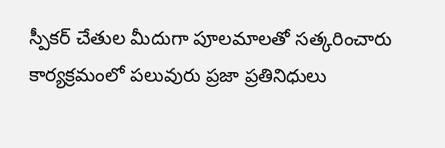స్పీకర్ చేతుల మీదుగా పూలమాలతో సత్కరించారు కార్యక్రమంలో పలువురు ప్రజా ప్రతినిధులు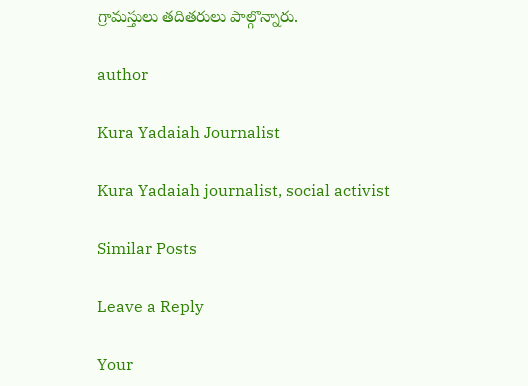గ్రామస్తులు తదితరులు పాల్గొన్నారు.

author

Kura Yadaiah Journalist

Kura Yadaiah journalist, social activist

Similar Posts

Leave a Reply

Your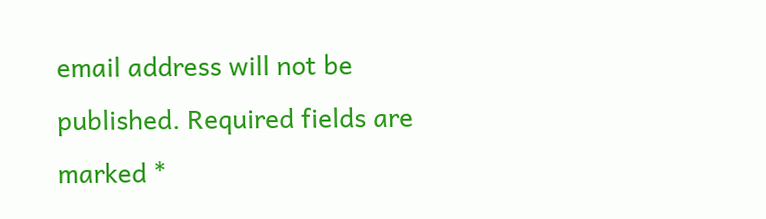email address will not be published. Required fields are marked *